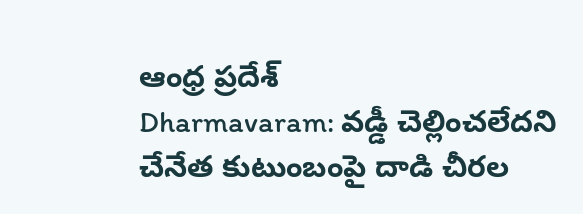ఆంధ్ర ప్రదేశ్
Dharmavaram: వడ్డీ చెల్లించలేదని చేనేత కుటుంబంపై దాడి చీరల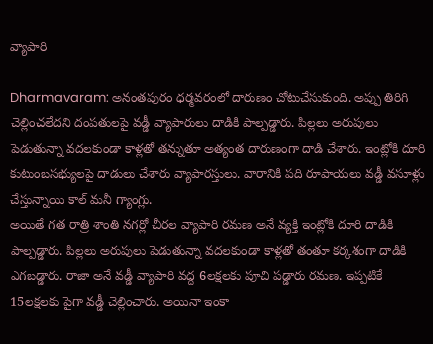వ్యాపారి

Dharmavaram: అనంతపురం ధర్మవరంలో దారుణం చోటుచేసుకుంది. అప్పు తిరిగి చెల్లించలేదని దంపతులపై వడ్డీ వ్యాపారులు దాడికి పాల్పడ్డారు. పిల్లలు అరుపులు పెడుతున్నా వదలకుండా కాళ్లతో తన్నుతూ అత్యంత దారుణంగా దాడి చేశారు. ఇంట్లోకి దూరి కుటుంబసభ్యులపై దాడులు చేశారు వ్యాపారస్తులు. వారానికి పది రూపాయలు వడ్డీ వసూళ్లు చేస్తున్నాయి కాల్ మనీ గ్యాంగ్లు.
అయితే గత రాత్రి శాంతి నగర్లో చీరల వ్యాపారి రమణ అనే వ్యక్తి ఇంట్లోకి దూరి దాడికి పాల్పడ్డారు. పిల్లలు అరుపులు పెడుతున్నా వదలకుండా కాళ్లతో తంతూ కర్కశంగా దాడికి ఎగబడ్డారు. రాజా అనే వడ్డీ వ్యాపారి వద్ద 6లక్షలకు పూచి పడ్డారు రమణ. ఇప్పటికే 15లక్షలకు పైగా వడ్డీ చెల్లించారు. అయినా ఇంకా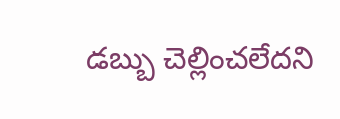డబ్బు చెల్లించలేదని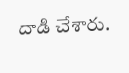దాడి చేశారు.